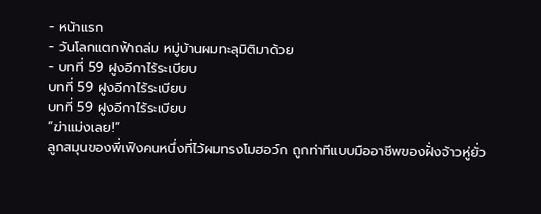- หน้าแรก
- วันโลกแตกฟ้าถล่ม หมู่บ้านผมทะลุมิติมาด้วย
- บทที่ 59 ฝูงอีกาไร้ระเบียบ
บทที่ 59 ฝูงอีกาไร้ระเบียบ
บทที่ 59 ฝูงอีกาไร้ระเบียบ
“ฆ่าแม่งเลย!”
ลูกสมุนของพี่เฟิงคนหนึ่งที่ไว้ผมทรงโมฮอว์ก ถูกท่าทีแบบมืออาชีพของฝั่งจ้าวหู่ยั่ว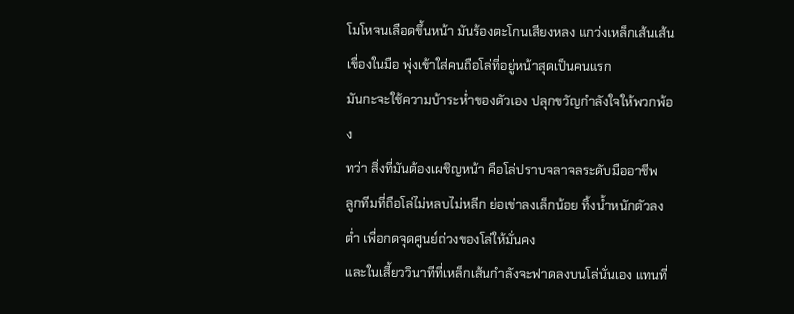โมโหจนเลือดขึ้นหน้า มันร้องตะโกนเสียงหลง แกว่งเหล็กเส้นเส้นเขื่องในมือ พุ่งเข้าใส่คนถือโล่ที่อยู่หน้าสุดเป็นคนแรก
มันกะจะใช้ความบ้าระห่ำของตัวเอง ปลุกขวัญกำลังใจให้พวกพ้อง
ทว่า สิ่งที่มันต้องเผชิญหน้า คือโล่ปราบจลาจลระดับมืออาชีพ
ลูกทีมที่ถือโล่ไม่หลบไม่หลีก ย่อเข่าลงเล็กน้อย ทิ้งน้ำหนักตัวลงต่ำ เพื่อกดจุดศูนย์ถ่วงของโล่ให้มั่นคง
และในเสี้ยววินาทีที่เหล็กเส้นกำลังจะฟาดลงบนโล่นั่นเอง แทนที่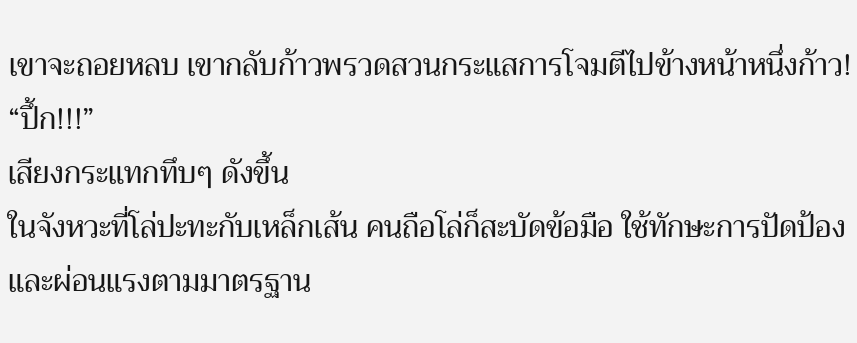เขาจะถอยหลบ เขากลับก้าวพรวดสวนกระแสการโจมตีไปข้างหน้าหนึ่งก้าว!
“ปึ้ก!!!”
เสียงกระแทกทึบๆ ดังขึ้น
ในจังหวะที่โล่ปะทะกับเหล็กเส้น คนถือโล่ก็สะบัดข้อมือ ใช้ทักษะการปัดป้องและผ่อนแรงตามมาตรฐาน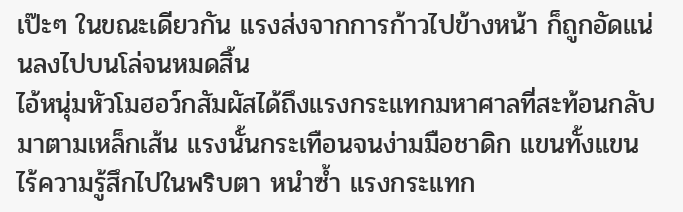เป๊ะๆ ในขณะเดียวกัน แรงส่งจากการก้าวไปข้างหน้า ก็ถูกอัดแน่นลงไปบนโล่จนหมดสิ้น
ไอ้หนุ่มหัวโมฮอว์กสัมผัสได้ถึงแรงกระแทกมหาศาลที่สะท้อนกลับมาตามเหล็กเส้น แรงนั้นกระเทือนจนง่ามมือชาดิก แขนทั้งแขนไร้ความรู้สึกไปในพริบตา หนำซ้ำ แรงกระแทก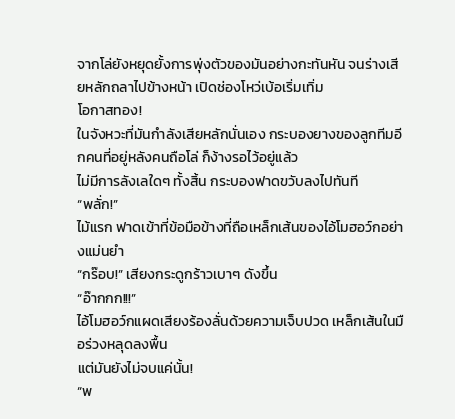จากโล่ยังหยุดยั้งการพุ่งตัวของมันอย่างกะทันหัน จนร่างเสียหลักถลาไปข้างหน้า เปิดช่องโหว่เบ้อเริ่มเทิ่ม
โอกาสทอง!
ในจังหวะที่มันกำลังเสียหลักนั่นเอง กระบองยางของลูกทีมอีกคนที่อยู่หลังคนถือโล่ ก็ง้างรอไว้อยู่แล้ว
ไม่มีการลังเลใดๆ ทั้งสิ้น กระบองฟาดขวับลงไปทันที
“พลั่ก!”
ไม้แรก ฟาดเข้าที่ข้อมือข้างที่ถือเหล็กเส้นของไอ้โมฮอว์กอย่างแม่นยำ
“กร๊อบ!” เสียงกระดูกร้าวเบาๆ ดังขึ้น
“อ๊ากกก!!!”
ไอ้โมฮอว์กแผดเสียงร้องลั่นด้วยความเจ็บปวด เหล็กเส้นในมือร่วงหลุดลงพื้น
แต่มันยังไม่จบแค่นั้น!
“พ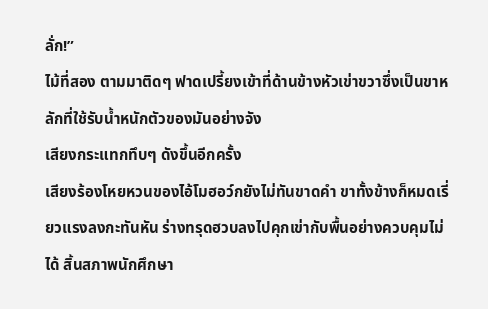ลั่ก!”
ไม้ที่สอง ตามมาติดๆ ฟาดเปรี้ยงเข้าที่ด้านข้างหัวเข่าขวาซึ่งเป็นขาหลักที่ใช้รับน้ำหนักตัวของมันอย่างจัง
เสียงกระแทกทึบๆ ดังขึ้นอีกครั้ง
เสียงร้องโหยหวนของไอ้โมฮอว์กยังไม่ทันขาดคำ ขาทั้งข้างก็หมดเรี่ยวแรงลงกะทันหัน ร่างทรุดฮวบลงไปคุกเข่ากับพื้นอย่างควบคุมไม่ได้ สิ้นสภาพนักศึกษา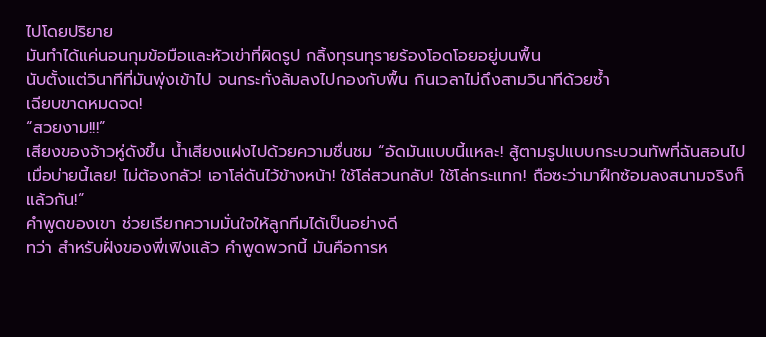ไปโดยปริยาย
มันทำได้แค่นอนกุมข้อมือและหัวเข่าที่ผิดรูป กลิ้งทุรนทุรายร้องโอดโอยอยู่บนพื้น
นับตั้งแต่วินาทีที่มันพุ่งเข้าไป จนกระทั่งล้มลงไปกองกับพื้น กินเวลาไม่ถึงสามวินาทีด้วยซ้ำ
เฉียบขาดหมดจด!
“สวยงาม!!!”
เสียงของจ้าวหู่ดังขึ้น น้ำเสียงแฝงไปด้วยความชื่นชม “อัดมันแบบนี้แหละ! สู้ตามรูปแบบกระบวนทัพที่ฉันสอนไปเมื่อบ่ายนี้เลย! ไม่ต้องกลัว! เอาโล่ดันไว้ข้างหน้า! ใช้โล่สวนกลับ! ใช้โล่กระแทก! ถือซะว่ามาฝึกซ้อมลงสนามจริงก็แล้วกัน!”
คำพูดของเขา ช่วยเรียกความมั่นใจให้ลูกทีมได้เป็นอย่างดี
ทว่า สำหรับฝั่งของพี่เฟิงแล้ว คำพูดพวกนี้ มันคือการห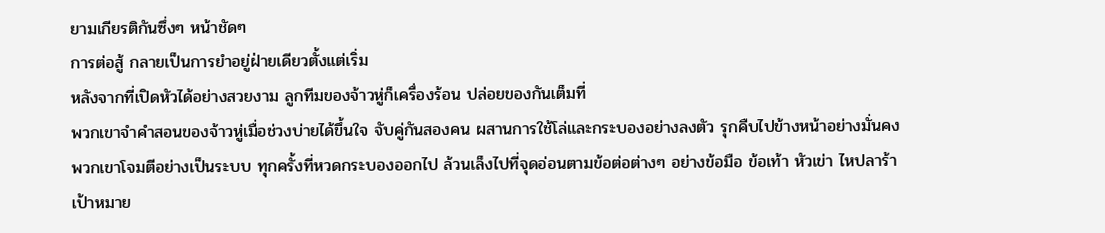ยามเกียรติกันซึ่งๆ หน้าชัดๆ
การต่อสู้ กลายเป็นการยำอยู่ฝ่ายเดียวตั้งแต่เริ่ม
หลังจากที่เปิดหัวได้อย่างสวยงาม ลูกทีมของจ้าวหู่ก็เครื่องร้อน ปล่อยของกันเต็มที่
พวกเขาจำคำสอนของจ้าวหู่เมื่อช่วงบ่ายได้ขึ้นใจ จับคู่กันสองคน ผสานการใช้โล่และกระบองอย่างลงตัว รุกคืบไปข้างหน้าอย่างมั่นคง
พวกเขาโจมตีอย่างเป็นระบบ ทุกครั้งที่หวดกระบองออกไป ล้วนเล็งไปที่จุดอ่อนตามข้อต่อต่างๆ อย่างข้อมือ ข้อเท้า หัวเข่า ไหปลาร้า
เป้าหมาย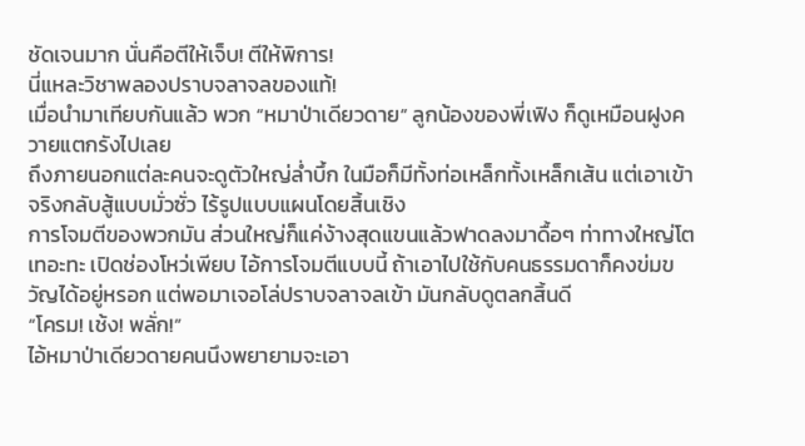ชัดเจนมาก นั่นคือตีให้เจ็บ! ตีให้พิการ!
นี่แหละวิชาพลองปราบจลาจลของแท้!
เมื่อนำมาเทียบกันแล้ว พวก “หมาป่าเดียวดาย” ลูกน้องของพี่เฟิง ก็ดูเหมือนฝูงควายแตกรังไปเลย
ถึงภายนอกแต่ละคนจะดูตัวใหญ่ล่ำบึ้ก ในมือก็มีทั้งท่อเหล็กทั้งเหล็กเส้น แต่เอาเข้าจริงกลับสู้แบบมั่วซั่ว ไร้รูปแบบแผนโดยสิ้นเชิง
การโจมตีของพวกมัน ส่วนใหญ่ก็แค่ง้างสุดแขนแล้วฟาดลงมาดื้อๆ ท่าทางใหญ่โตเทอะทะ เปิดช่องโหว่เพียบ ไอ้การโจมตีแบบนี้ ถ้าเอาไปใช้กับคนธรรมดาก็คงข่มขวัญได้อยู่หรอก แต่พอมาเจอโล่ปราบจลาจลเข้า มันกลับดูตลกสิ้นดี
“โครม! เช้ง! พลั่ก!”
ไอ้หมาป่าเดียวดายคนนึงพยายามจะเอา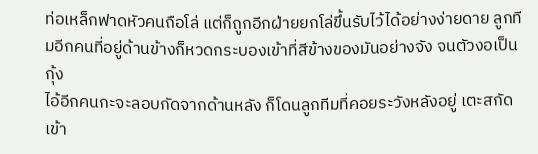ท่อเหล็กฟาดหัวคนถือโล่ แต่ก็ถูกอีกฝ่ายยกโล่ขึ้นรับไว้ได้อย่างง่ายดาย ลูกทีมอีกคนที่อยู่ด้านข้างก็หวดกระบองเข้าที่สีข้างของมันอย่างจัง จนตัวงอเป็นกุ้ง
ไอ้อีกคนกะจะลอบกัดจากด้านหลัง ก็โดนลูกทีมที่คอยระวังหลังอยู่ เตะสกัดเข้า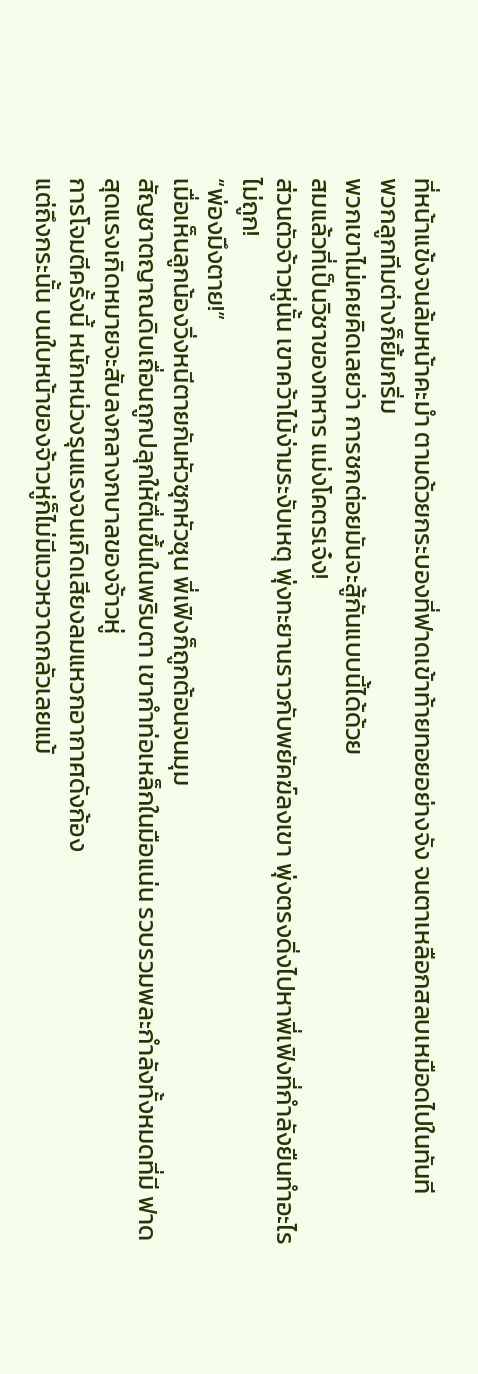ที่หน้าแข้งจนล้มหน้าคะมำ ตามด้วยกระบองที่ฟาดเข้าท้ายทอยอย่างจัง จนตาเหลือกสลบเหมือดไปในทันที
พวกลูกทีมต่างก็ยิ้มกริ่ม
พวกเขาไม่เคยคิดเลยว่า การชกต่อยมันจะสู้กันแบบนี้ได้ด้วย
สมแล้วที่เป็นวิชาของทหาร แม่งโคตรเจ๋ง!
ส่วนตัวจ้าวหู่นั้น เขาคว้าไม้ง่ามระงับเหตุ พุ่งทะยานราวกับพยัคฆ์ลงเขา พุ่งตรงดิ่งไปหาพี่เฟิงที่กำลังยืนทำอะไรไม่ถูก!
“พ่องมึงตาย!”
เมื่อเห็นลูกน้องวิ่งหนีตายกันหัวซุกหัวซุน พี่เฟิงก็ถูกต้อนจนมุม
สัญชาตญาณดิบเถื่อนถูกปลุกให้ตื่นขึ้นในพริบตา เขากำท่อเหล็กในมือแน่น รวบรวมพละกำลังทั้งหมดที่มี ฟาดสุดแรงเกิดหมายจะสับลงกลางกบาลของจ้าวหู่
การโจมตีครั้งนี้ หนักหน่วงรุนแรงจนเกิดเสียงลมแหวกอากาศดังก้อง
แต่ถึงกระนั้น บนใบหน้าของจ้าวหู่ก็ไม่มีแววหวาดกลัวเลยแม้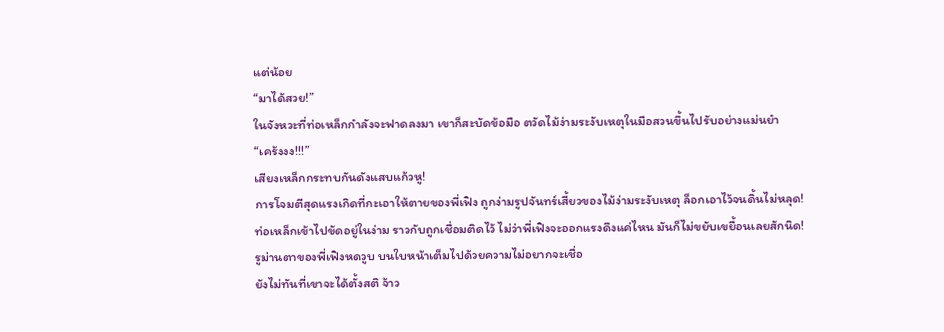แต่น้อย
“มาได้สวย!”
ในจังหวะที่ท่อเหล็กกำลังจะฟาดลงมา เขาก็สะบัดข้อมือ ตวัดไม้ง่ามระงับเหตุในมือสวนขึ้นไปรับอย่างแม่นยำ
“เคร้งงง!!!”
เสียงเหล็กกระทบกันดังแสบแก้วหู!
การโจมตีสุดแรงเกิดที่กะเอาให้ตายของพี่เฟิง ถูกง่ามรูปจันทร์เสี้ยวของไม้ง่ามระงับเหตุ ล็อกเอาไว้จนดิ้นไม่หลุด!
ท่อเหล็กเข้าไปขัดอยู่ในง่าม ราวกับถูกเชื่อมติดไว้ ไม่ว่าพี่เฟิงจะออกแรงดึงแค่ไหน มันก็ไม่ขยับเขยื้อนเลยสักนิด!
รูม่านตาของพี่เฟิงหดวูบ บนใบหน้าเต็มไปด้วยความไม่อยากจะเชื่อ
ยังไม่ทันที่เขาจะได้ตั้งสติ จ้าว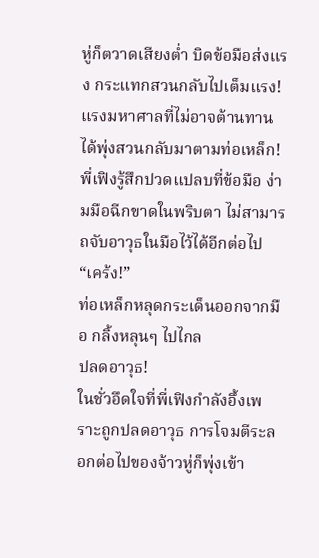หู่ก็ตวาดเสียงต่ำ บิดข้อมือส่งแรง กระแทกสวนกลับไปเต็มแรง!
แรงมหาศาลที่ไม่อาจต้านทานได้พุ่งสวนกลับมาตามท่อเหล็ก!
พี่เฟิงรู้สึกปวดแปลบที่ข้อมือ ง่ามมือฉีกขาดในพริบตา ไม่สามารถจับอาวุธในมือไว้ได้อีกต่อไป
“เคร้ง!”
ท่อเหล็กหลุดกระเด็นออกจากมือ กลิ้งหลุนๆ ไปไกล
ปลดอาวุธ!
ในชั่วอึดใจที่พี่เฟิงกำลังอึ้งเพราะถูกปลดอาวุธ การโจมตีระลอกต่อไปของจ้าวหู่ก็พุ่งเข้า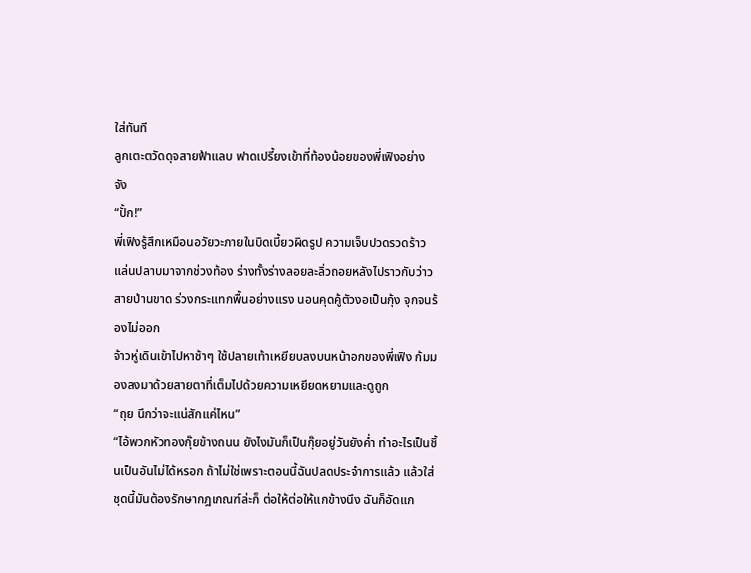ใส่ทันที
ลูกเตะตวัดดุจสายฟ้าแลบ ฟาดเปรี้ยงเข้าที่ท้องน้อยของพี่เฟิงอย่างจัง
“ปั้ก!”
พี่เฟิงรู้สึกเหมือนอวัยวะภายในบิดเบี้ยวผิดรูป ความเจ็บปวดรวดร้าวแล่นปลาบมาจากช่วงท้อง ร่างทั้งร่างลอยละลิ่วถอยหลังไปราวกับว่าวสายป่านขาด ร่วงกระแทกพื้นอย่างแรง นอนคุดคู้ตัวงอเป็นกุ้ง จุกจนร้องไม่ออก
จ้าวหู่เดินเข้าไปหาช้าๆ ใช้ปลายเท้าเหยียบลงบนหน้าอกของพี่เฟิง ก้มมองลงมาด้วยสายตาที่เต็มไปด้วยความเหยียดหยามและดูถูก
“ถุย นึกว่าจะแน่สักแค่ไหน”
“ไอ้พวกหัวทองกุ๊ยข้างถนน ยังไงมันก็เป็นกุ๊ยอยู่วันยังค่ำ ทำอะไรเป็นชิ้นเป็นอันไม่ได้หรอก ถ้าไม่ใช่เพราะตอนนี้ฉันปลดประจำการแล้ว แล้วใส่ชุดนี้มันต้องรักษากฎเกณฑ์ล่ะก็ ต่อให้ต่อให้แกข้างนึง ฉันก็อัดแก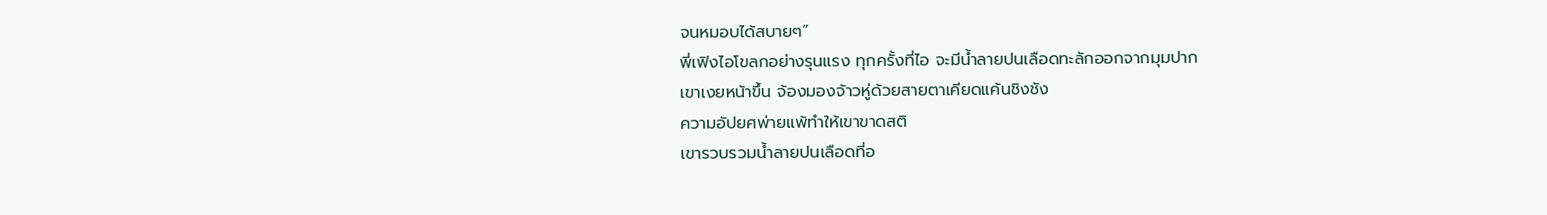จนหมอบได้สบายๆ”
พี่เฟิงไอโขลกอย่างรุนแรง ทุกครั้งที่ไอ จะมีน้ำลายปนเลือดทะลักออกจากมุมปาก
เขาเงยหน้าขึ้น จ้องมองจ้าวหู่ด้วยสายตาเคียดแค้นชิงชัง
ความอัปยศพ่ายแพ้ทำให้เขาขาดสติ
เขารวบรวมน้ำลายปนเลือดที่อ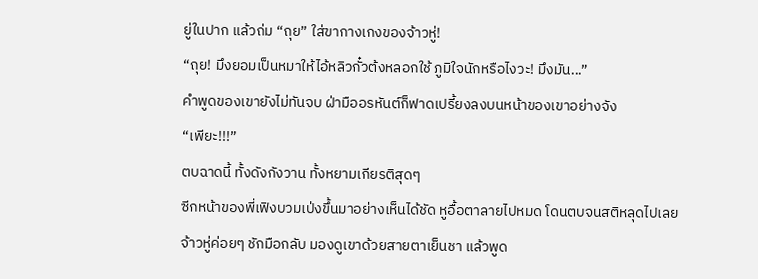ยู่ในปาก แล้วถ่ม “ถุย” ใส่ขากางเกงของจ้าวหู่!
“ถุย! มึงยอมเป็นหมาให้ไอ้หลิวกั๋วต้งหลอกใช้ ภูมิใจนักหรือไงวะ! มึงมัน...”
คำพูดของเขายังไม่ทันจบ ฝ่ามืออรหันต์ก็ฟาดเปรี้ยงลงบนหน้าของเขาอย่างจัง
“เพียะ!!!”
ตบฉาดนี้ ทั้งดังกังวาน ทั้งหยามเกียรติสุดๆ
ซีกหน้าของพี่เฟิงบวมเป่งขึ้นมาอย่างเห็นได้ชัด หูอื้อตาลายไปหมด โดนตบจนสติหลุดไปเลย
จ้าวหู่ค่อยๆ ชักมือกลับ มองดูเขาด้วยสายตาเย็นชา แล้วพูด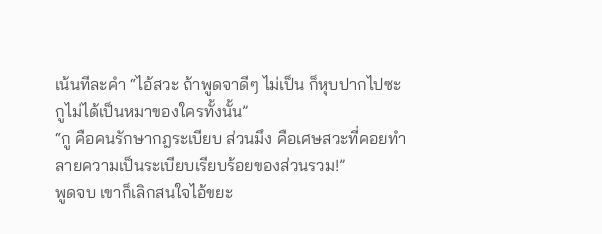เน้นทีละคำ “ไอ้สวะ ถ้าพูดจาดีๆ ไม่เป็น ก็หุบปากไปซะ กูไม่ได้เป็นหมาของใครทั้งนั้น”
“กู คือคนรักษากฎระเบียบ ส่วนมึง คือเศษสวะที่คอยทำลายความเป็นระเบียบเรียบร้อยของส่วนรวม!”
พูดจบ เขาก็เลิกสนใจไอ้ขยะ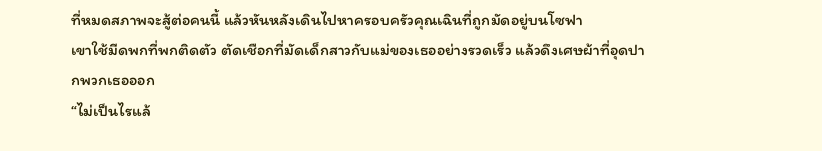ที่หมดสภาพจะสู้ต่อคนนี้ แล้วหันหลังเดินไปหาครอบครัวคุณเฉินที่ถูกมัดอยู่บนโซฟา
เขาใช้มีดพกที่พกติดตัว ตัดเชือกที่มัดเด็กสาวกับแม่ของเธออย่างรวดเร็ว แล้วดึงเศษผ้าที่อุดปากพวกเธอออก
“ไม่เป็นไรแล้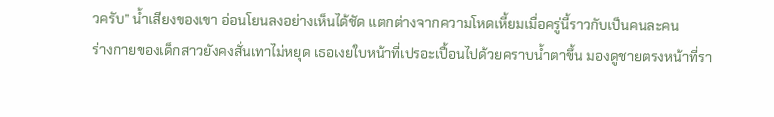วครับ” น้ำเสียงของเขา อ่อนโยนลงอย่างเห็นได้ชัด แตกต่างจากความโหดเหี้ยมเมื่อครู่นี้ราวกับเป็นคนละคน
ร่างกายของเด็กสาวยังคงสั่นเทาไม่หยุด เธอเงยใบหน้าที่เปรอะเปื้อนไปด้วยคราบน้ำตาขึ้น มองดูชายตรงหน้าที่รา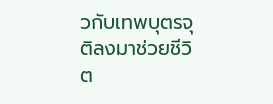วกับเทพบุตรจุติลงมาช่วยชีวิต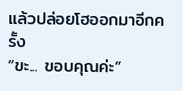แล้วปล่อยโฮออกมาอีกครั้ง
“ขะ... ขอบคุณค่ะ”